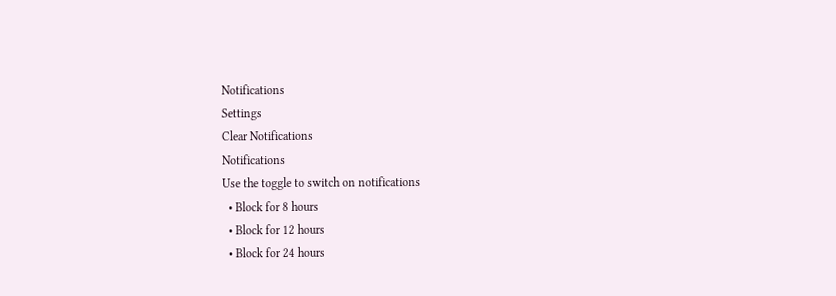Notifications
Settings
Clear Notifications
Notifications
Use the toggle to switch on notifications
  • Block for 8 hours
  • Block for 12 hours
  • Block for 24 hours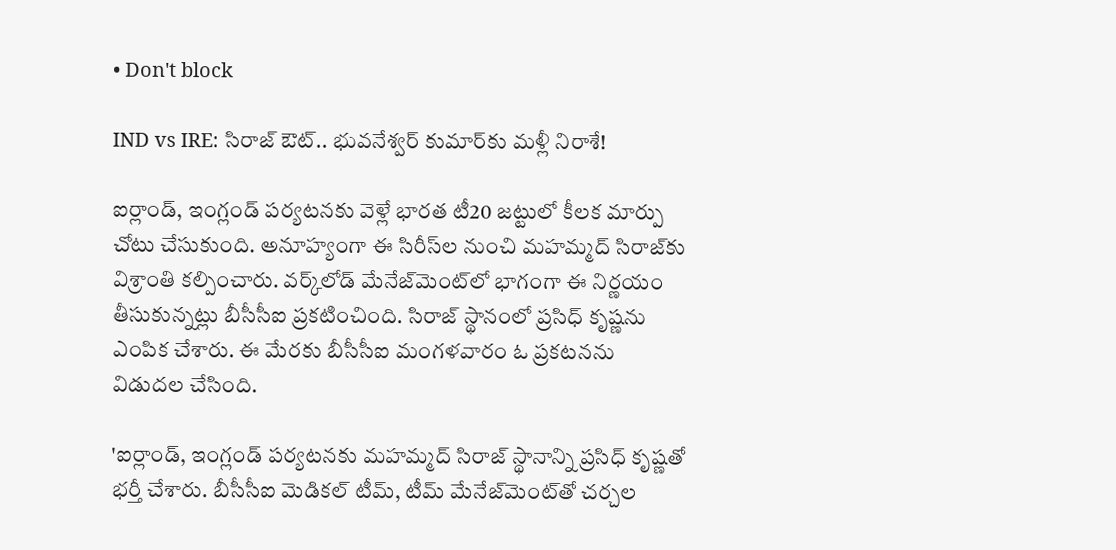• Don't block

IND vs IRE: సిరాజ్ ఔట్.. భువనేశ్వర్ కుమార్‌కు మళ్లీ నిరాశే!

ఐర్లాండ్, ఇంగ్లండ్ పర్యటనకు వెళ్లే భారత టీ20 జట్టులో కీలక మార్పు చోటు చేసుకుంది. అనూహ్యంగా ఈ సిరీస్‌ల నుంచి మహమ్మద్ సిరాజ్‌కు విశ్రాంతి కల్పించారు. వర్క్‌లోడ్ మేనేజ్‌మెంట్‌లో భాగంగా ఈ నిర్ణయం తీసుకున్నట్లు బీసీసీఐ ప్రకటించింది. సిరాజ్ స్థానంలో ప్రసిధ్ కృష్ణను ఎంపిక చేశారు. ఈ మేరకు బీసీసీఐ మంగళవారం ఓ ప్రకటనను విడుదల చేసింది.

'ఐర్లాండ్, ఇంగ్లండ్ పర్యటనకు మహమ్మద్ సిరాజ్ స్థానాన్ని ప్రసిధ్ కృష్ణతో భర్తీ చేశారు. బీసీసీఐ మెడికల్ టీమ్, టీమ్ మేనేజ్‌మెంట్‌తో చర్చల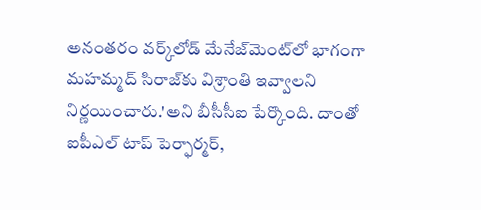అనంతరం వర్క్‌లోడ్ మేనేజ్‌మెంట్‌లో భాగంగా మహమ్మద్ సిరాజ్‌కు విశ్రాంతి ఇవ్వాలని నిర్ణయించారు.'అని బీసీసీఐ పేర్కొంది. దాంతో ఐపీఎల్ టాప్ పెర్ఫార్మర్,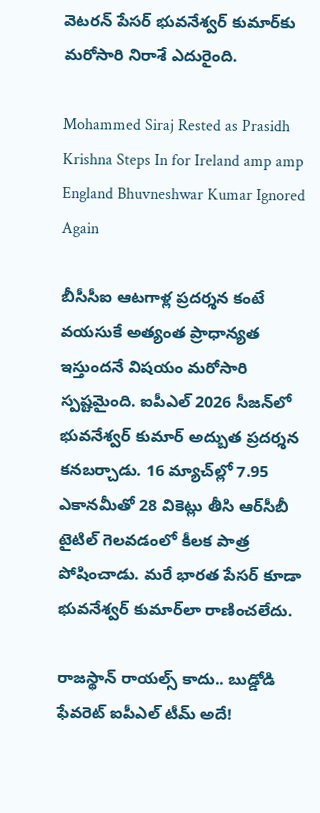వెటరన్ పేసర్ భువనేశ్వర్ కుమార్‌కు మరోసారి నిరాశే ఎదురైంది.

Mohammed Siraj Rested as Prasidh Krishna Steps In for Ireland amp amp England Bhuvneshwar Kumar Ignored Again

బీసీసీఐ ఆటగాళ్ల ప్రదర్శన కంటే వయసుకే అత్యంత ప్రాధాన్యత ఇస్తుందనే విషయం మరోసారి స్పష్టమైంది. ఐపీఎల్ 2026 సీజన్‌లో భువనేశ్వర్ కుమార్ అద్బుత ప్రదర్శన కనబర్చాడు. 16 మ్యాచ్‌ల్లో 7.95 ఎకానమీతో 28 వికెట్లు తీసి ఆర్‌సీబీ టైటిల్ గెలవడంలో కీలక పాత్ర పోషించాడు. మరే భారత పేసర్ కూడా భువనేశ్వర్ కుమార్‌లా రాణించలేదు.

రాజస్థాన్ రాయల్స్ కాదు.. బుడ్డోడి ఫేవరెట్ ఐపీఎల్ టీమ్ అదే!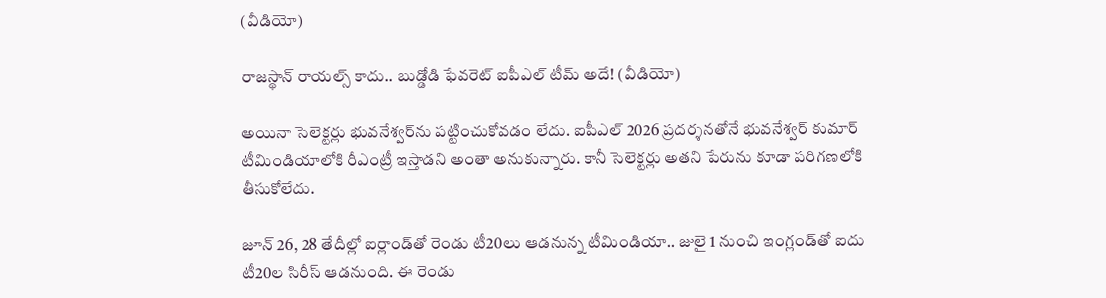(వీడియో)

రాజస్థాన్ రాయల్స్ కాదు.. బుడ్డోడి ఫేవరెట్ ఐపీఎల్ టీమ్ అదే! (వీడియో)

అయినా సెలెక్టర్లు భువనేశ్వర్‌ను పట్టించుకోవడం లేదు. ఐపీఎల్ 2026 ప్రదర్శనతోనే భువనేశ్వర్ కుమార్ టీమిండియాలోకి రీఎంట్రీ ఇస్తాడని అంతా అనుకున్నారు. కానీ సెలెక్టర్లు అతని పేరును కూడా పరిగణలోకి తీసుకోలేదు.

జూన్ 26, 28 తేదీల్లో ఐర్లాండ్‌తో రెండు టీ20లు ఆడనున్న టీమిండియా.. జులై 1 నుంచి ఇంగ్లండ్‌తో ఐదు టీ20ల సిరీస్ ఆడనుంది. ఈ రెండు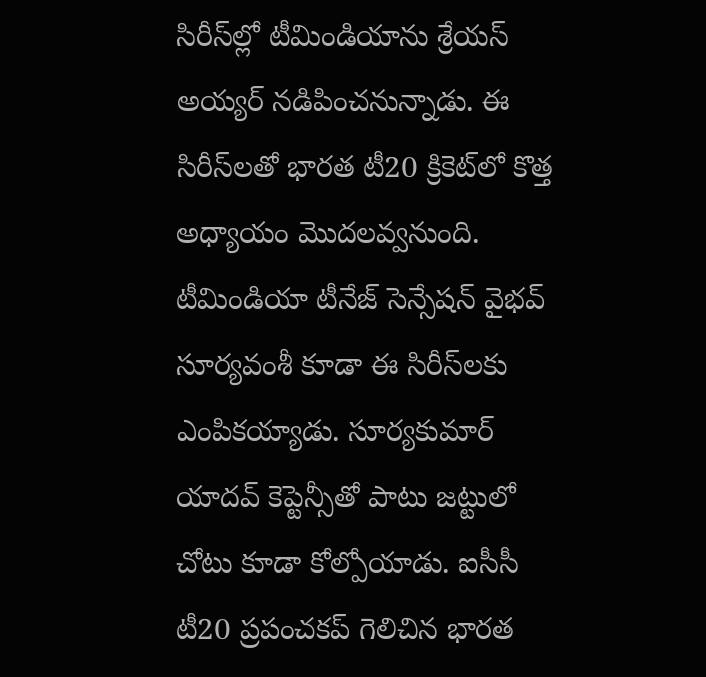సిరీస్‌ల్లో టీమిండియాను శ్రేయస్ అయ్యర్ నడిపించనున్నాడు. ఈ సిరీస్‌లతో భారత టీ20 క్రికెట్‌లో కొత్త అధ్యాయం మొదలవ్వనుంది. టీమిండియా టీనేజ్ సెన్సేషన్ వైభవ్ సూర్యవంశీ కూడా ఈ సిరీస్‌లకు ఎంపికయ్యాడు. సూర్యకుమార్ యాదవ్ కెప్టెన్సీతో పాటు జట్టులో చోటు కూడా కోల్పోయాడు. ఐసీసీ టీ20 ప్రపంచకప్ గెలిచిన భారత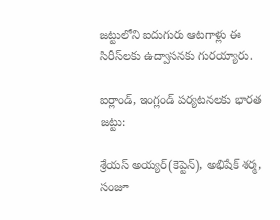జట్టులోని ఐదుగురు ఆటగాళ్లు ఈ సిరీస్‌లకు ఉద్వాసనకు గురయ్యారు.

ఐర్లాండ్, ఇంగ్లండ్ పర్యటనలకు భారత జట్టు:

శ్రేయస్ అయ్యర్(కెప్టెన్), అభిషేక్ శర్మ, సంజూ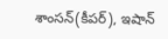శాంసన్(కీపర్), ఇషాన్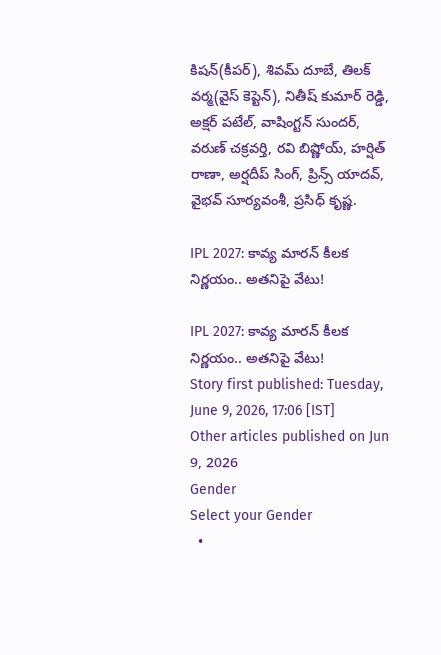కిషన్(కీపర్), శివమ్ దూబే, తిలక్ వర్మ(వైస్ కెప్టెన్), నితీష్ కుమార్ రెడ్డి, అక్షర్ పటేల్, వాషింగ్టన్ సుందర్, వరుణ్ చక్రవర్తి, రవి బిష్ణోయ్, హర్షిత్ రాణా, అర్షదీప్ సింగ్, ప్రిన్స్ యాదవ్, వైభవ్ సూర్యవంశీ, ప్రసిధ్ కృష్ణ.

IPL 2027: కావ్య మారన్ కీలక నిర్ణయం.. అతనిపై వేటు!

IPL 2027: కావ్య మారన్ కీలక నిర్ణయం.. అతనిపై వేటు!
Story first published: Tuesday, June 9, 2026, 17:06 [IST]
Other articles published on Jun 9, 2026
Gender
Select your Gender
  •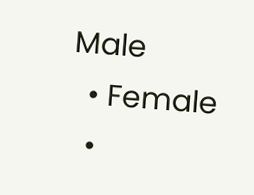Male
  • Female
  •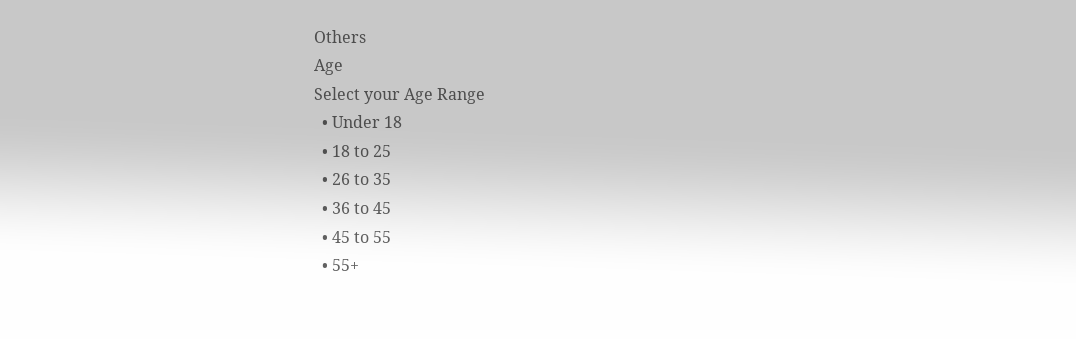Others
Age
Select your Age Range
  • Under 18
  • 18 to 25
  • 26 to 35
  • 36 to 45
  • 45 to 55
  • 55+